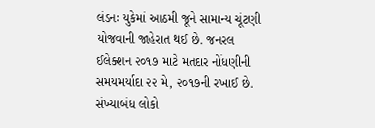લંડનઃ યુકેમાં આઠમી જૂને સામાન્ય ચૂંટણી યોજવાની જાહેરાત થઈ છે. જનરલ ઈલેક્શન ૨૦૧૭ માટે મતદાર નોંધણીની સમયમર્યાદા ૨૨ મે, ૨૦૧૭ની રખાઈ છે. સંખ્યાબંધ લોકો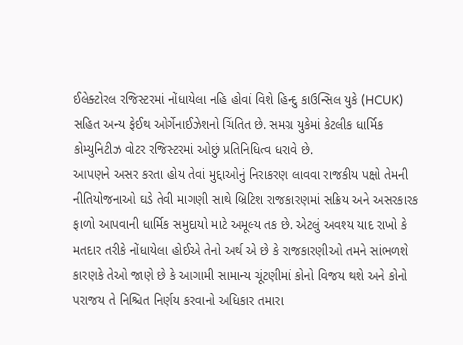ઈલેક્ટોરલ રજિસ્ટરમાં નોંધાયેલા નહિ હોવાં વિશે હિન્દુ કાઉન્સિલ યુકે (HCUK) સહિત અન્ય ફેઈથ ઓર્ગેનાઈઝેશનો ચિંતિત છે. સમગ્ર યુકેમાં કેટલીક ધાર્મિક કોમ્યુનિટીઝ વોટર રજિસ્ટરમાં ઓછું પ્રતિનિધિત્વ ધરાવે છે.
આપણને અસર કરતા હોય તેવાં મુદ્દાઓનું નિરાકરણ લાવવા રાજકીય પક્ષો તેમની નીતિયોજનાઓ ઘડે તેવી માગણી સાથે બ્રિટિશ રાજકારણમાં સક્રિય અને અસરકારક ફાળો આપવાની ધાર્મિક સમુદાયો માટે અમૂલ્ય તક છે. એટલું અવશ્ય યાદ રાખો કે મતદાર તરીકે નોંધાયેલા હોઈએ તેનો અર્થ એ છે કે રાજકારણીઓ તમને સાંભળશે કારણકે તેઓ જાણે છે કે આગામી સામાન્ય ચૂંટણીમાં કોનો વિજય થશે અને કોનો પરાજય તે નિશ્ચિત નિર્ણય કરવાનો અધિકાર તમારા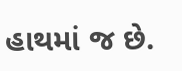હાથમાં જ છે.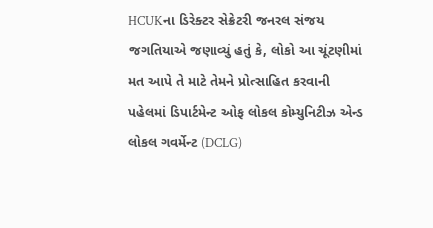HCUKના ડિરેક્ટર સેક્રેટરી જનરલ સંજય જગતિયાએ જણાવ્યું હતું કે, લોકો આ ચૂંટણીમાં મત આપે તે માટે તેમને પ્રોત્સાહિત કરવાની પહેલમાં ડિપાર્ટમેન્ટ ઓફ લોકલ કોમ્યુનિટીઝ એન્ડ લોકલ ગવર્મેન્ટ (DCLG)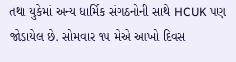તથા યુકેમાં અન્ય ધાર્મિક સંગઠનોની સાથે HCUK પણ જોડાયેલ છે. સોમવાર ૧૫ મેએ આખો દિવસ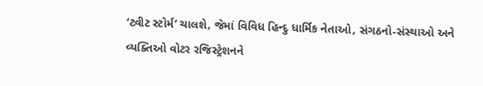‘ટ્વીટ સ્ટોર્મ’ ચાલશે, જેમાં વિવિધ હિન્દુ ધાર્મિક નેતાઓ, સંગઠનો-સંસ્થાઓ અને વ્યક્તિઓ વોટર રજિસ્ટ્રેશનને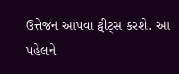ઉત્તેજન આપવા ટ્વીટ્સ કરશે. આ પહેલને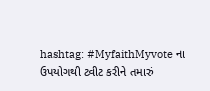hashtag: #MyfaithMyvote ના ઉપયોગથી ટ્વીટ કરીને તમારું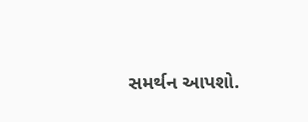સમર્થન આપશો.